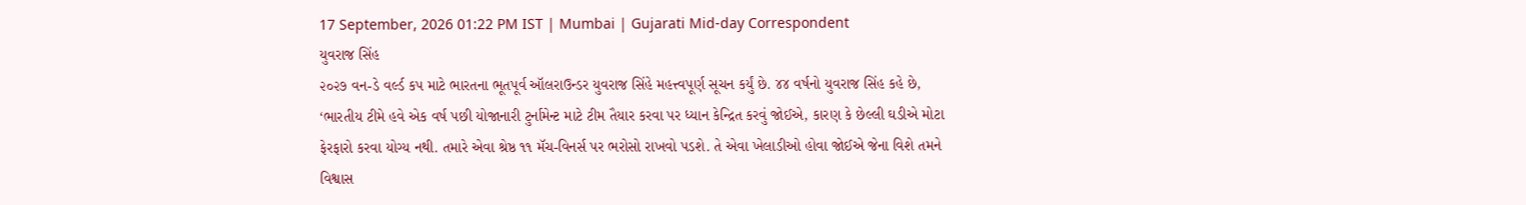17 September, 2026 01:22 PM IST | Mumbai | Gujarati Mid-day Correspondent
યુવરાજ સિંહ
૨૦૨૭ વન-ડે વર્લ્ડ કપ માટે ભારતના ભૂતપૂર્વ ઑલરાઉન્ડર યુવરાજ સિંહે મહત્ત્વપૂર્ણ સૂચન કર્યું છે. ૪૪ વર્ષનો યુવરાજ સિંહ કહે છે, ‘ભારતીય ટીમે હવે એક વર્ષ પછી યોજાનારી ટુર્નામેન્ટ માટે ટીમ તૈયાર કરવા પર ધ્યાન કેન્દ્રિત કરવું જોઈએ, કારણ કે છેલ્લી ઘડીએ મોટા ફેરફારો કરવા યોગ્ય નથી. તમારે એવા શ્રેષ્ઠ ૧૧ મૅચ-વિનર્સ પર ભરોસો રાખવો પડશે. તે એવા ખેલાડીઓ હોવા જોઈએ જેના વિશે તમને વિશ્વાસ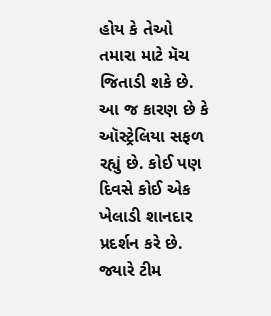હોય કે તેઓ તમારા માટે મૅચ જિતાડી શકે છે. આ જ કારણ છે કે ઑસ્ટ્રેલિયા સફળ રહ્યું છે. કોઈ પણ દિવસે કોઈ એક ખેલાડી શાનદાર પ્રદર્શન કરે છે. જ્યારે ટીમ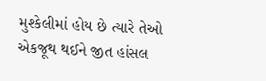મુશ્કેલીમાં હોય છે ત્યારે તેઓ એકજૂથ થઈને જીત હાંસલ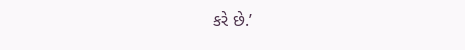કરે છે.’